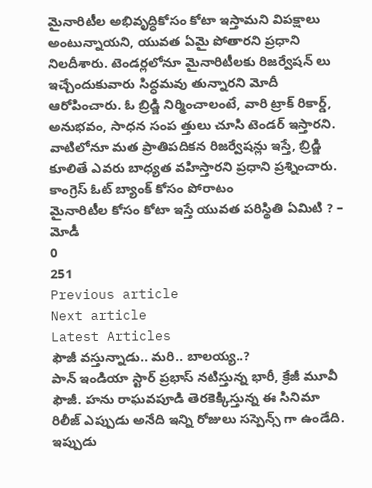మైనారిటీల అభివృద్ధికోసం కోటా ఇస్తామని విపక్షాలు అంటున్నాయని, యువత ఏమై పోతారని ప్రధాని నిలదీశారు. టెండర్లలోనూ మైనారిటీలకు రిజర్వేషన్ లు ఇచ్చేందుకువారు సిద్ధమవు తున్నారని మోదీ ఆరోపించారు. ఓ బ్రిడ్జి నిర్మించాలంటే, వారి ట్రాక్ రికార్డ్, అనుభవం, సాధన సంప త్తులు చూసి టెండర్ ఇస్తారని. వాటిలోనూ మత ప్రాతిపదికన రిజర్వేషన్లు ఇస్తే, బ్రిడ్జి కూలితే ఎవరు బాధ్యత వహిస్తారని ప్రధాని ప్రశ్నించారు. కాంగ్రెస్ ఓట్ బ్యాంక్ కోసం పోరాటం
మైనారిటీల కోసం కోటా ఇస్తే యువత పరిస్థితి ఏమిటి ? – మోడీ
0
251
Previous article
Next article
Latest Articles
ఫౌజీ వస్తున్నాడు.. మరి.. బాలయ్య..?
పాన్ ఇండియా స్టార్ ప్రభాస్ నటిస్తున్న భారీ, క్రేజీ మూవీ ఫౌజీ. హను రాఘవపూడి తెరకెక్కిస్తున్న ఈ సినిమా రిలీజ్ ఎప్పుడు అనేది ఇన్ని రోజులు సస్పెన్స్ గా ఉండేది. ఇప్పుడు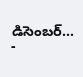డిసెంబర్...
-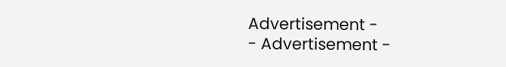Advertisement -
- Advertisement -